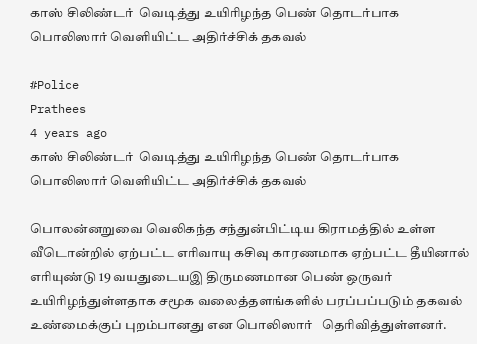காஸ் சிலிண்டர்  வெடித்து உயிரிழந்த பெண் தொடர்பாக  பொலிஸார் வெளியிட்ட அதிர்ச்சிக் தகவல்

#Police
Prathees
4 years ago
காஸ் சிலிண்டர்  வெடித்து உயிரிழந்த பெண் தொடர்பாக  பொலிஸார் வெளியிட்ட அதிர்ச்சிக் தகவல்

பொலன்னறுவை வெலிகந்த சந்துன்பிட்டிய கிராமத்தில் உள்ள  வீடொன்றில் ஏற்பட்ட எரிவாயு கசிவு காரணமாக ஏற்பட்ட தீயினால் எரியுண்டு 19 வயதுடையஇ திருமணமான பெண் ஒருவர் உயிரிழந்துள்ளதாக சமூக வலைத்தளங்களில் பரப்பப்படும் தகவல் உண்மைக்குப் புறம்பானது என பொலிஸார்   தெரிவித்துள்ளனர்.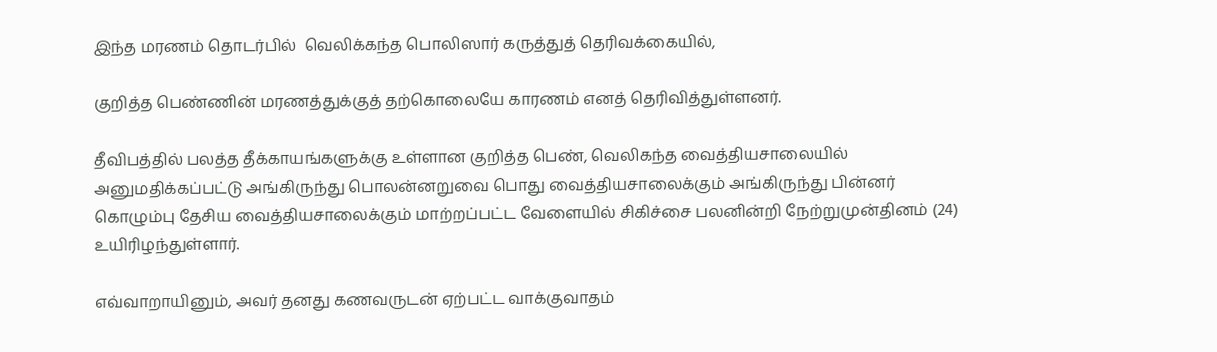இந்த மரணம் தொடர்பில்  வெலிக்கந்த பொலிஸார் கருத்துத் தெரிவக்கையில்,

குறித்த பெண்ணின் மரணத்துக்குத் தற்கொலையே காரணம் எனத் தெரிவித்துள்ளனர்.

தீவிபத்தில் பலத்த தீக்காயங்களுக்கு உள்ளான குறித்த பெண், வெலிகந்த வைத்தியசாலையில் அனுமதிக்கப்பட்டு அங்கிருந்து பொலன்னறுவை பொது வைத்தியசாலைக்கும் அங்கிருந்து பின்னர் கொழும்பு தேசிய வைத்தியசாலைக்கும் மாற்றப்பட்ட வேளையில் சிகிச்சை பலனின்றி நேற்றுமுன்தினம் (24) உயிரிழந்துள்ளார்.

எவ்வாறாயினும், அவர் தனது கணவருடன் ஏற்பட்ட வாக்குவாதம்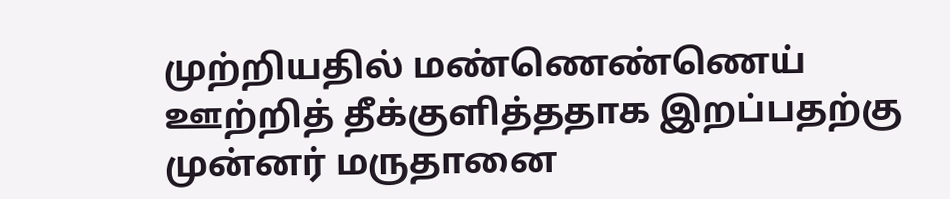முற்றியதில் மண்ணெண்ணெய் ஊற்றித் தீக்குளித்ததாக இறப்பதற்கு முன்னர் மருதானை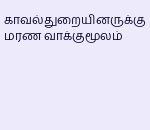காவல்துறையினருக்கு மரண வாக்குமூலம்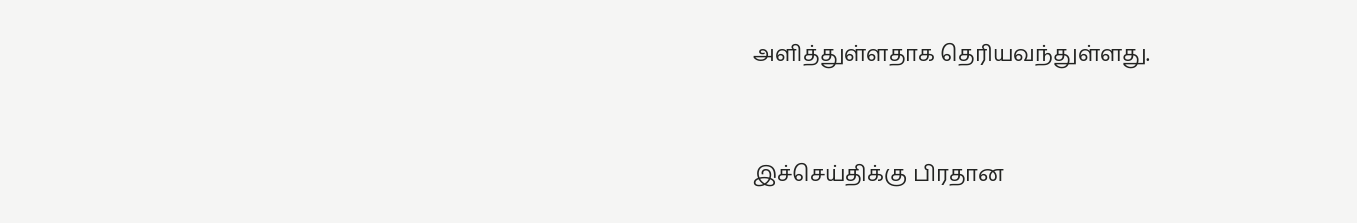அளித்துள்ளதாக தெரியவந்துள்ளது.


இச்செய்திக்கு பிரதான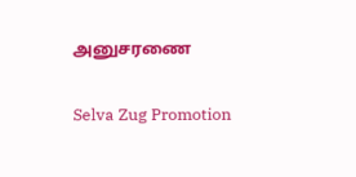அனுசரணை

Selva Zug Promotion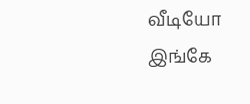வீடியோ இங்கே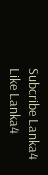Subcribe Lanka4
Like Lanka4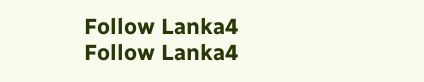Follow Lanka4
Follow Lanka4